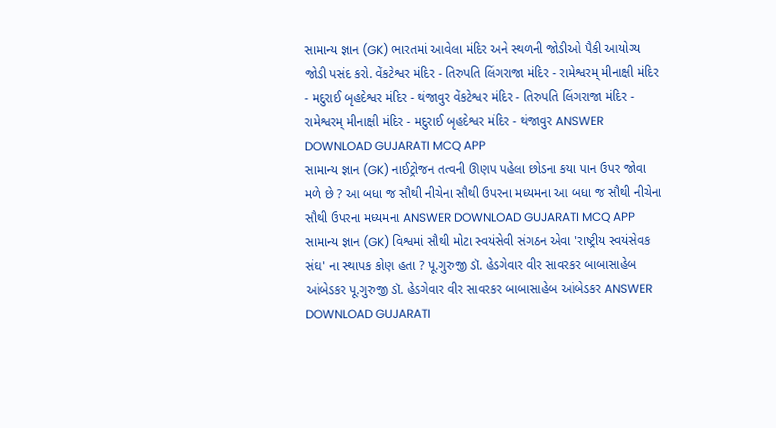સામાન્ય જ્ઞાન (GK) ભારતમાં આવેલા મંદિર અને સ્થળની જોડીઓ પૈકી આયોગ્ય જોડી પસંદ કરો. વેંકટેશ્વર મંદિર - તિરુપતિ લિંગરાજા મંદિર - રામેશ્વરમ્ મીનાક્ષી મંદિર - મદુરાઈ બૃહદેશ્વર મંદિર - થંજાવુર વેંકટેશ્વર મંદિર - તિરુપતિ લિંગરાજા મંદિર - રામેશ્વરમ્ મીનાક્ષી મંદિર - મદુરાઈ બૃહદેશ્વર મંદિર - થંજાવુર ANSWER DOWNLOAD GUJARATI MCQ APP
સામાન્ય જ્ઞાન (GK) નાઈટ્રોજન તત્વની ઊણપ પહેલા છોડના કયા પાન ઉપર જોવા મળે છે ? આ બધા જ સૌથી નીચેના સૌથી ઉપરના મધ્યમના આ બધા જ સૌથી નીચેના સૌથી ઉપરના મધ્યમના ANSWER DOWNLOAD GUJARATI MCQ APP
સામાન્ય જ્ઞાન (GK) વિશ્વમાં સૌથી મોટા સ્વયંસેવી સંગઠન એવા 'રાષ્ટ્રીય સ્વયંસેવક સંઘ' ના સ્થાપક કોણ હતા ? પૂ.ગુરુજી ડૉ. હેડગેવાર વીર સાવરકર બાબાસાહેબ આંબેડકર પૂ.ગુરુજી ડૉ. હેડગેવાર વીર સાવરકર બાબાસાહેબ આંબેડકર ANSWER DOWNLOAD GUJARATI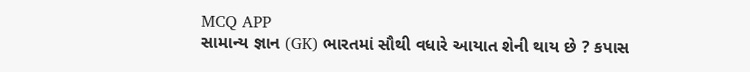MCQ APP
સામાન્ય જ્ઞાન (GK) ભારતમાં સૌથી વધારે આયાત શેની થાય છે ? કપાસ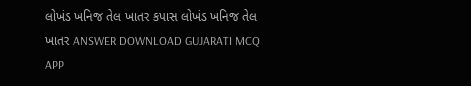લોખંડ ખનિજ તેલ ખાતર કપાસ લોખંડ ખનિજ તેલ ખાતર ANSWER DOWNLOAD GUJARATI MCQ APP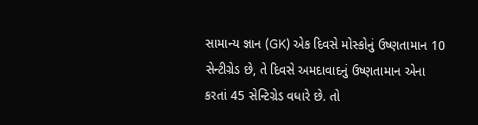સામાન્ય જ્ઞાન (GK) એક દિવસે મોસ્કોનું ઉષ્ણતામાન 10 સેન્ટીગ્રેડ છે, તે દિવસે અમદાવાદનું ઉષ્ણતામાન એના કરતાં 45 સેન્ટિગ્રેડ વધારે છે. તો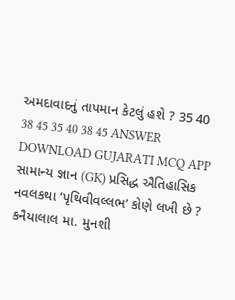અમદાવાદનું તાપમાન કેટલું હશે ? 35 40 38 45 35 40 38 45 ANSWER DOWNLOAD GUJARATI MCQ APP
સામાન્ય જ્ઞાન (GK) પ્રસિદ્ધ ઐતિહાસિક નવલકથા ‘પૃથિવીવલ્લભ’ કોણે લખી છે ? કનૈયાલાલ મા. મુનશી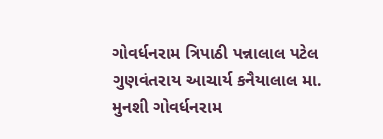ગોવર્ધનરામ ત્રિપાઠી પન્નાલાલ પટેલ ગુણવંતરાય આચાર્ય કનૈયાલાલ મા. મુનશી ગોવર્ધનરામ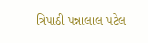ત્રિપાઠી પન્નાલાલ પટેલ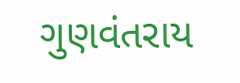ગુણવંતરાય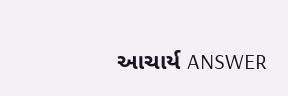આચાર્ય ANSWER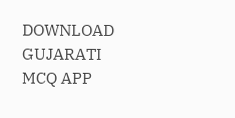DOWNLOAD GUJARATI MCQ APP